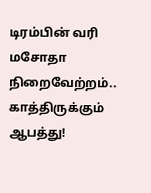டிரம்பின் வரி மசோதா நிறைவேற்றம்.. காத்திருக்கும் ஆபத்து!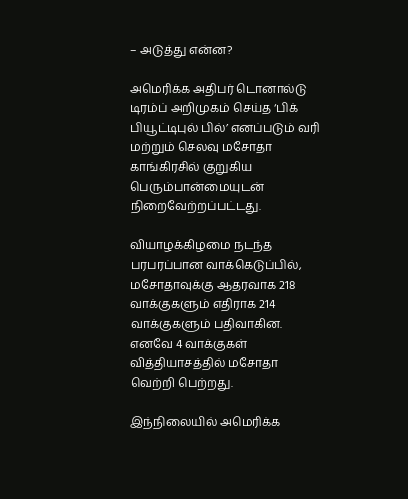– அடுத்து என்ன?

அமெரிக்க அதிபர் டொனால்டு டிரம்ப் அறிமுகம் செய்த ‘பிக் பியூட்டிபுல் பில்’ எனப்படும் வரி மற்றும் செலவு மசோதா காங்கிரசில் குறுகிய பெரும்பான்மையுடன் நிறைவேற்றப்பட்டது.

வியாழக்கிழமை நடந்த பரபரப்பான வாக்கெடுப்பில், மசோதாவுக்கு ஆதரவாக 218 வாக்குகளும் எதிராக 214 வாக்குகளும் பதிவாகின. எனவே 4 வாக்குகள் வித்தியாசத்தில் மசோதா வெற்றி பெற்றது.

இந்நிலையில் அமெரிக்க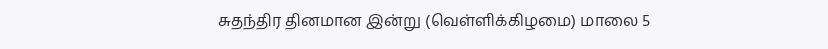சுதந்திர தினமான இன்று (வெள்ளிக்கிழமை) மாலை 5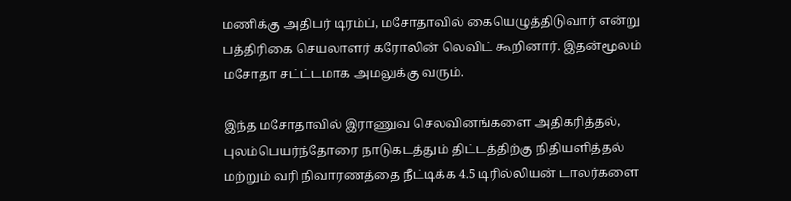மணிக்கு அதிபர் டிரம்ப், மசோதாவில் கையெழுத்திடுவார் என்று பத்திரிகை செயலாளர் கரோலின் லெவிட் கூறினார். இதன்மூலம் மசோதா சட்ட்டமாக அமலுக்கு வரும்.

இந்த மசோதாவில் இராணுவ செலவினங்களை அதிகரித்தல், புலம்பெயர்ந்தோரை நாடுகடத்தும் திட்டத்திற்கு நிதியளித்தல் மற்றும் வரி நிவாரணத்தை நீட்டிக்க 4.5 டிரில்லியன் டாலர்களை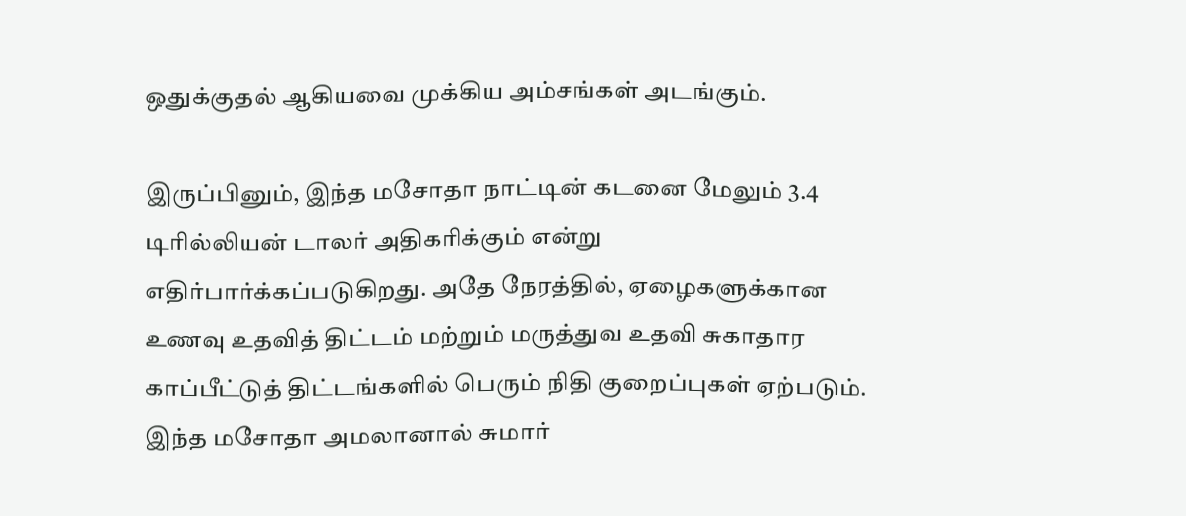ஒதுக்குதல் ஆகியவை முக்கிய அம்சங்கள் அடங்கும்.

இருப்பினும், இந்த மசோதா நாட்டின் கடனை மேலும் 3.4 டிரில்லியன் டாலர் அதிகரிக்கும் என்று எதிர்பார்க்கப்படுகிறது. அதே நேரத்தில், ஏழைகளுக்கான உணவு உதவித் திட்டம் மற்றும் மருத்துவ உதவி சுகாதார காப்பீட்டுத் திட்டங்களில் பெரும் நிதி குறைப்புகள் ஏற்படும். இந்த மசோதா அமலானால் சுமார்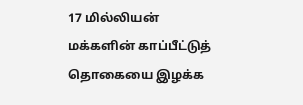17 மில்லியன் மக்களின் காப்பீட்டுத் தொகையை இழக்க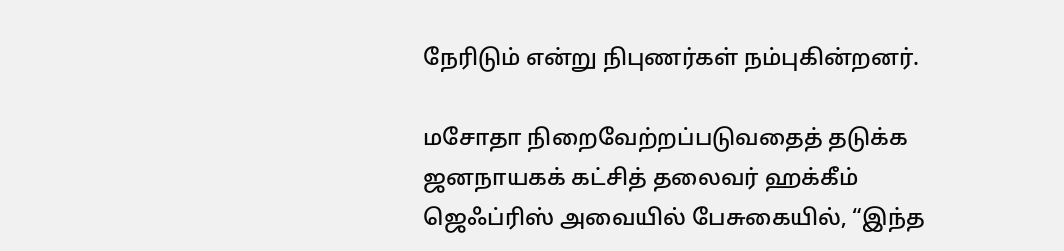நேரிடும் என்று நிபுணர்கள் நம்புகின்றனர்.

மசோதா நிறைவேற்றப்படுவதைத் தடுக்க ஜனநாயகக் கட்சித் தலைவர் ஹக்கீம் ஜெஃப்ரிஸ் அவையில் பேசுகையில், “இந்த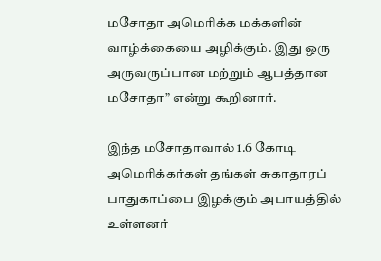மசோதா அமெரிக்க மக்களின் வாழ்க்கையை அழிக்கும். இது ஒரு அருவருப்பான மற்றும் ஆபத்தான மசோதா” என்று கூறினார்.

இந்த மசோதாவால் 1.6 கோடி அமெரிக்கர்கள் தங்கள் சுகாதாரப் பாதுகாப்பை இழக்கும் அபாயத்தில் உள்ளனர்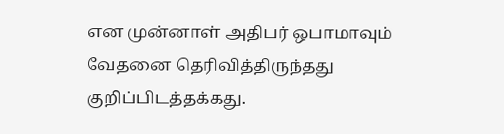என முன்னாள் அதிபர் ஒபாமாவும் வேதனை தெரிவித்திருந்தது குறிப்பிடத்தக்கது.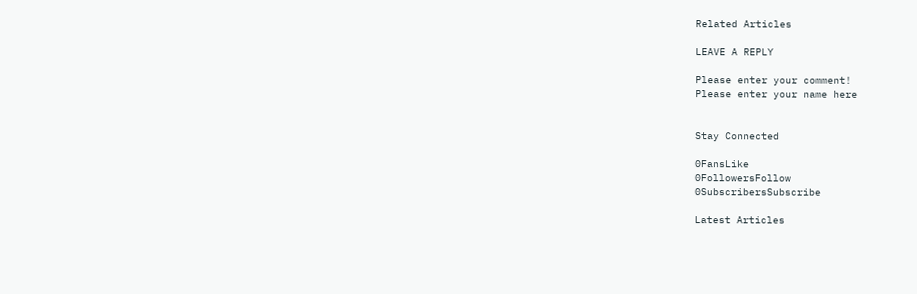Related Articles

LEAVE A REPLY

Please enter your comment!
Please enter your name here


Stay Connected

0FansLike
0FollowersFollow
0SubscribersSubscribe

Latest Articles